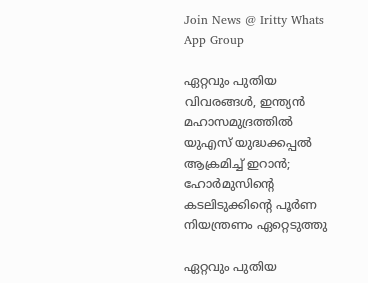Join News @ Iritty Whats App Group

ഏറ്റവും പുതിയ വിവരങ്ങൾ, ഇന്ത്യൻ മഹാസമുദ്രത്തിൽ യുഎസ് യുദ്ധക്കപ്പൽ ആക്രമിച്ച് ഇറാൻ; ഹോർമുസിന്‍റെ കടലിടുക്കിന്‍റെ പൂർണ നിയന്ത്രണം ഏറ്റെടുത്തു

ഏറ്റവും പുതിയ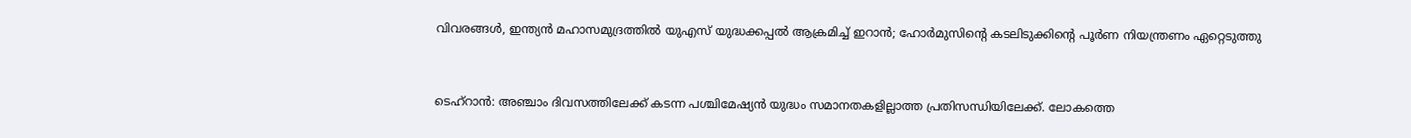വിവരങ്ങൾ, ഇന്ത്യൻ മഹാസമുദ്രത്തിൽ യുഎസ് യുദ്ധക്കപ്പൽ ആക്രമിച്ച് ഇറാൻ; ഹോർമുസിന്‍റെ കടലിടുക്കിന്‍റെ പൂർണ നിയന്ത്രണം ഏറ്റെടുത്തു


ടെഹ്റാൻ: അഞ്ചാം ദിവസത്തിലേക്ക് കടന്ന പശ്ചിമേഷ്യൻ യുദ്ധം സമാനതകളില്ലാത്ത പ്രതിസന്ധിയിലേക്ക്. ലോകത്തെ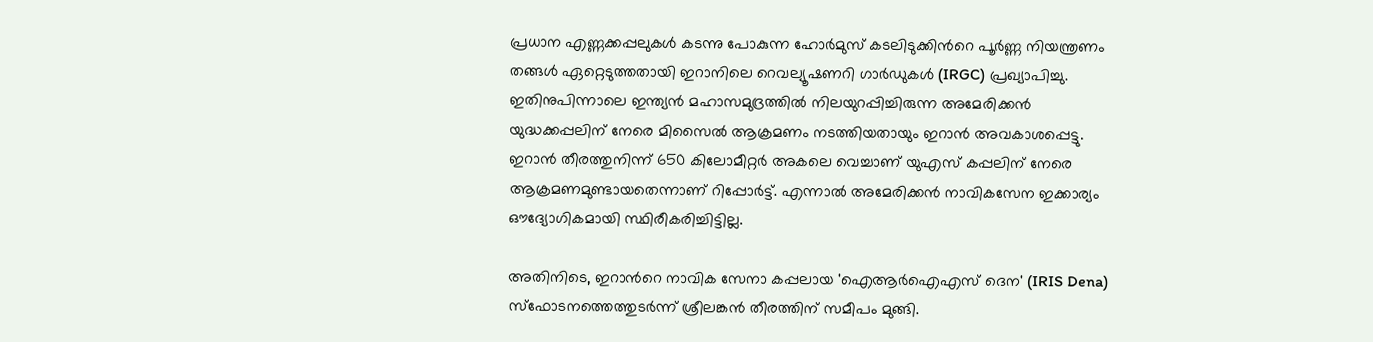പ്രധാന എണ്ണക്കപ്പലുകൾ കടന്നു പോകുന്ന ഹോർമുസ് കടലിടുക്കിന്‍റെ പൂർണ്ണ നിയന്ത്രണം തങ്ങൾ ഏറ്റെടുത്തതായി ഇറാനിലെ റെവല്യൂഷണറി ഗാർഡുകൾ (IRGC) പ്രഖ്യാപിച്ചു. ഇതിനുപിന്നാലെ ഇന്ത്യൻ മഹാസമുദ്രത്തിൽ നിലയുറപ്പിച്ചിരുന്ന അമേരിക്കൻ യുദ്ധക്കപ്പലിന് നേരെ മിസൈൽ ആക്രമണം നടത്തിയതായും ഇറാൻ അവകാശപ്പെട്ടു. ഇറാൻ തീരത്തുനിന്ന് 650 കിലോമീറ്റർ അകലെ വെച്ചാണ് യുഎസ് കപ്പലിന് നേരെ ആക്രമണമുണ്ടായതെന്നാണ് റിപ്പോർട്ട്. എന്നാൽ അമേരിക്കൻ നാവികസേന ഇക്കാര്യം ഔദ്യോഗികമായി സ്ഥിരീകരിച്ചിട്ടില്ല.

അതിനിടെ, ഇറാന്‍റെ നാവിക സേനാ കപ്പലായ 'ഐആർഐഎസ് ദെന' (IRIS Dena) സ്ഫോടനത്തെത്തുടർന്ന് ശ്രീലങ്കൻ തീരത്തിന് സമീപം മുങ്ങി.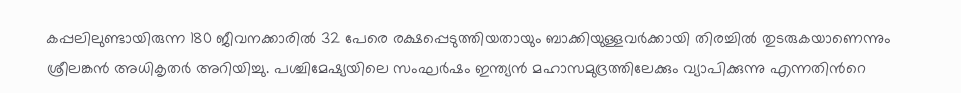കപ്പലിലുണ്ടായിരുന്ന 180 ജീവനക്കാരിൽ 32 പേരെ രക്ഷപ്പെടുത്തിയതായും ബാക്കിയുള്ളവർക്കായി തിരച്ചിൽ തുടരുകയാണെന്നും ശ്രീലങ്കൻ അധികൃതർ അറിയിച്ചു. പശ്ചിമേഷ്യയിലെ സംഘർഷം ഇന്ത്യൻ മഹാസമുദ്രത്തിലേക്കും വ്യാപിക്കുന്നു എന്നതിന്‍റെ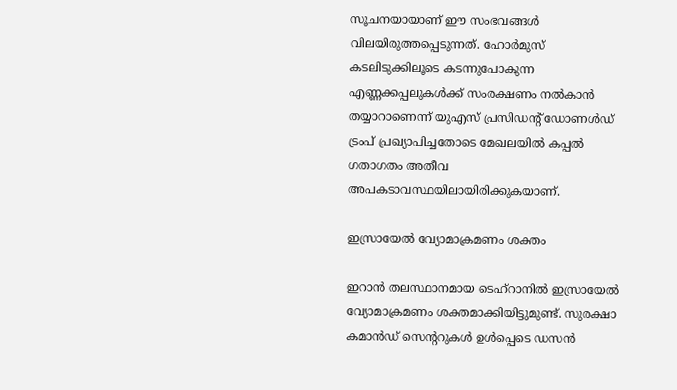സൂചനയായാണ് ഈ സംഭവങ്ങൾ വിലയിരുത്തപ്പെടുന്നത്. ഹോർമുസ് കടലിടുക്കിലൂടെ കടന്നുപോകുന്ന എണ്ണക്കപ്പലുകൾക്ക് സംരക്ഷണം നൽകാൻ തയ്യാറാണെന്ന് യുഎസ് പ്രസിഡന്‍റ് ഡോണൾഡ് ട്രംപ് പ്രഖ്യാപിച്ചതോടെ മേഖലയിൽ കപ്പൽ ഗതാഗതം അതീവ അപകടാവസ്ഥയിലായിരിക്കുകയാണ്.

ഇസ്രായേൽ വ്യോമാക്രമണം ശക്തം

ഇറാൻ തലസ്ഥാനമായ ടെഹ്‌റാനിൽ ഇസ്രായേൽ വ്യോമാക്രമണം ശക്തമാക്കിയിട്ടുമുണ്ട്. സുരക്ഷാ കമാൻഡ് സെന്‍ററുകൾ ഉൾപ്പെടെ ഡസൻ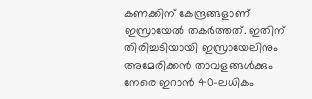കണക്കിന് കേന്ദ്രങ്ങളാണ് ഇസ്രായേൽ തകർത്തത്. ഇതിന് തിരിച്ചടിയായി ഇസ്രായേലിനും അമേരിക്കൻ താവളങ്ങൾക്കും നേരെ ഇറാൻ 40-ലധികം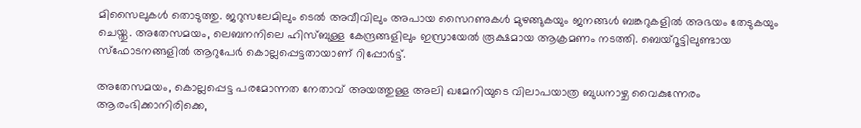മിസൈലുകൾ തൊടുത്തു. ജറുസലേമിലും ടെൽ അവീവിലും അപായ സൈറണുകൾ മുഴങ്ങുകയും ജനങ്ങൾ ബങ്കറുകളിൽ അഭയം തേടുകയും ചെയ്തു. അതേസമയം, ലെബനനിലെ ഹിസ്ബുള്ള കേന്ദ്രങ്ങളിലും ഇസ്രായേൽ രൂക്ഷമായ ആക്രമണം നടത്തി. ബെയ്റൂട്ടിലുണ്ടായ സ്ഫോടനങ്ങളിൽ ആറുപേർ കൊല്ലപ്പെട്ടതായാണ് റിപ്പോർട്ട്.

അതേസമയം, കൊല്ലപ്പെട്ട പരമോന്നത നേതാവ് അയത്തുള്ള അലി ഖമേനിയുടെ വിലാപയാത്ര ബുധനാഴ്ച വൈകുന്നേരം ആരംഭിക്കാനിരിക്കെ,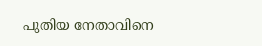പുതിയ നേതാവിനെ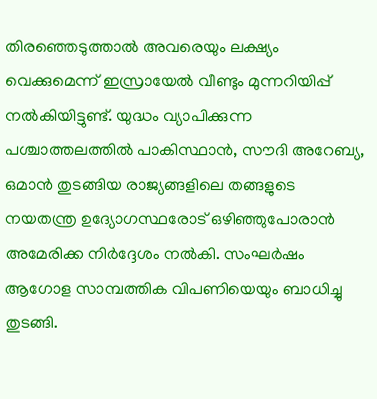തിരഞ്ഞെടുത്താൽ അവരെയും ലക്ഷ്യം വെക്കുമെന്ന് ഇസ്രായേൽ വീണ്ടും മുന്നറിയിപ്പ് നൽകിയിട്ടുണ്ട്. യുദ്ധം വ്യാപിക്കുന്ന പശ്ചാത്തലത്തിൽ പാകിസ്ഥാൻ, സൗദി അറേബ്യ, ഒമാൻ തുടങ്ങിയ രാജ്യങ്ങളിലെ തങ്ങളുടെ നയതന്ത്ര ഉദ്യോഗസ്ഥരോട് ഒഴിഞ്ഞുപോരാൻ അമേരിക്ക നിർദ്ദേശം നൽകി. സംഘർഷം ആഗോള സാമ്പത്തിക വിപണിയെയും ബാധിച്ചു തുടങ്ങി.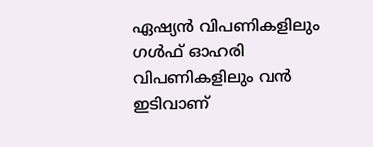ഏഷ്യൻ വിപണികളിലും ഗൾഫ് ഓഹരി വിപണികളിലും വൻ ഇടിവാണ്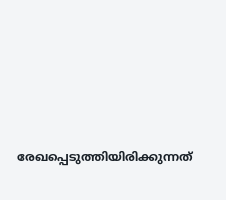രേഖപ്പെടുത്തിയിരിക്കുന്നത്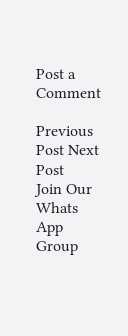Post a Comment

Previous Post Next Post
Join Our Whats App Group